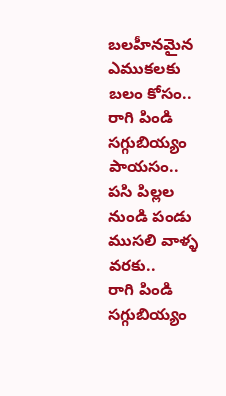బలహీనమైన ఎముకలకు బలం కోసం.. రాగి పిండి సగ్గుబియ్యం పాయసం.. పసి పిల్లల నుండి పండు ముసలి వాళ్ళ వరకు..
రాగి పిండి సగ్గుబియ్యం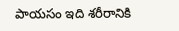పాయసం ఇది శరీరానికి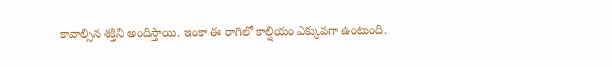కావాల్సిన శక్తిని అందిస్తాయి. ఇంకా ఈ రాగిలో కాల్షియం ఎక్కువగా ఉంటుంది.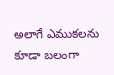అలాగే ఎముకలను కూడా బలంగా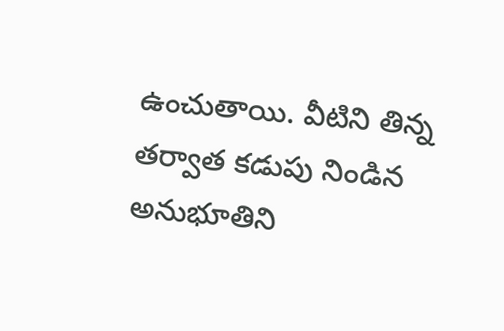ఉంచుతాయి. వీటిని తిన్న తర్వాత కడుపు నిండిన అనుభూతిని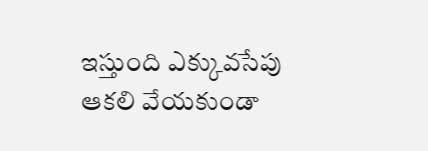ఇస్తుంది ఎక్కువసేపు ఆకలి వేయకుండా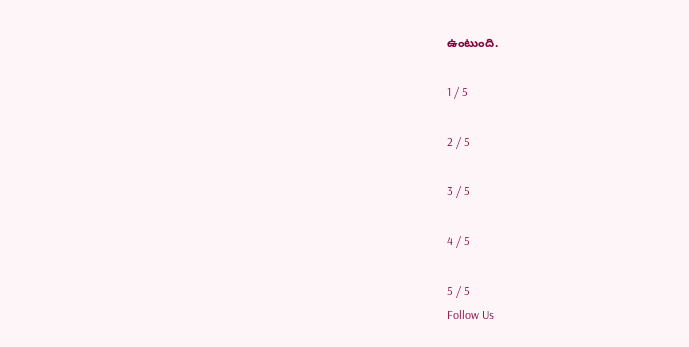ఉంటుంది.

1 / 5

2 / 5

3 / 5

4 / 5

5 / 5
Follow Us